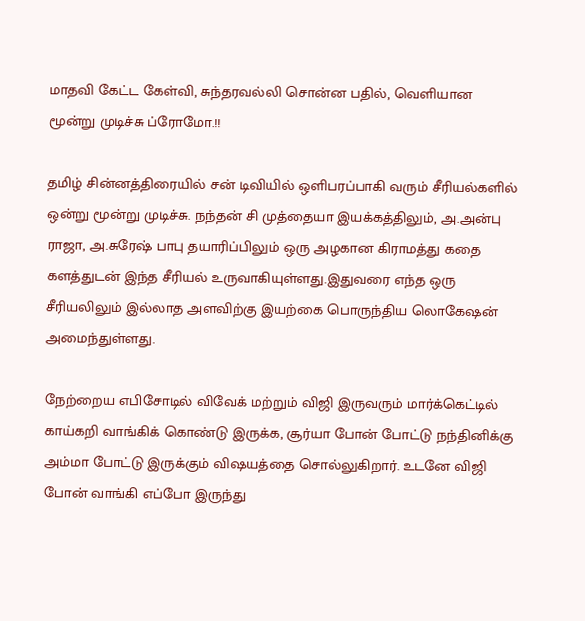மாதவி கேட்ட கேள்வி, சுந்தரவல்லி சொன்ன பதில், வெளியான மூன்று முடிச்சு ப்ரோமோ.!!

தமிழ் சின்னத்திரையில் சன் டிவியில் ஒளிபரப்பாகி வரும் சீரியல்களில் ஒன்று மூன்று முடிச்சு. நந்தன் சி முத்தையா இயக்கத்திலும், அ.அன்பு ராஜா, அ.சுரேஷ் பாபு தயாரிப்பிலும் ஒரு அழகான கிராமத்து கதை களத்துடன் இந்த சீரியல் உருவாகியுள்ளது.இதுவரை எந்த ஒரு சீரியலிலும் இல்லாத அளவிற்கு இயற்கை பொருந்திய லொகேஷன் அமைந்துள்ளது.

நேற்றைய எபிசோடில் விவேக் மற்றும் விஜி இருவரும் மார்க்கெட்டில் காய்கறி வாங்கிக் கொண்டு இருக்க, சூர்யா போன் போட்டு நந்தினிக்கு அம்மா போட்டு இருக்கும் விஷயத்தை சொல்லுகிறார். உடனே விஜி போன் வாங்கி எப்போ இருந்து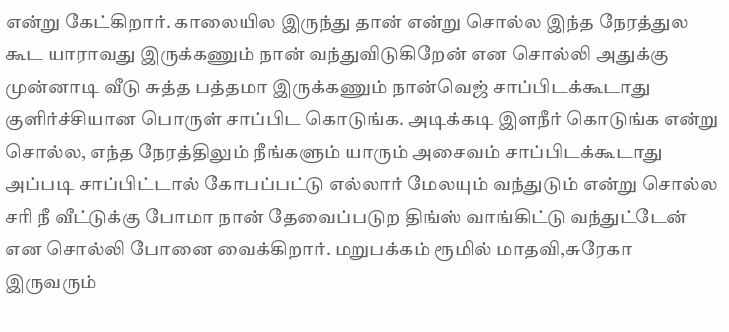என்று கேட்கிறார். காலையில இருந்து தான் என்று சொல்ல இந்த நேரத்துல கூட யாராவது இருக்கணும் நான் வந்துவிடுகிறேன் என சொல்லி அதுக்கு முன்னாடி வீடு சுத்த பத்தமா இருக்கணும் நான்வெஜ் சாப்பிடக்கூடாது குளிர்ச்சியான பொருள் சாப்பிட கொடுங்க. அடிக்கடி இளநீர் கொடுங்க என்று சொல்ல, எந்த நேரத்திலும் நீங்களும் யாரும் அசைவம் சாப்பிடக்கூடாது அப்படி சாப்பிட்டால் கோபப்பட்டு எல்லார் மேலயும் வந்துடும் என்று சொல்ல சரி நீ வீட்டுக்கு போமா நான் தேவைப்படுற திங்ஸ் வாங்கிட்டு வந்துட்டேன் என சொல்லி போனை வைக்கிறார். மறுபக்கம் ரூமில் மாதவி,சுரேகா இருவரும்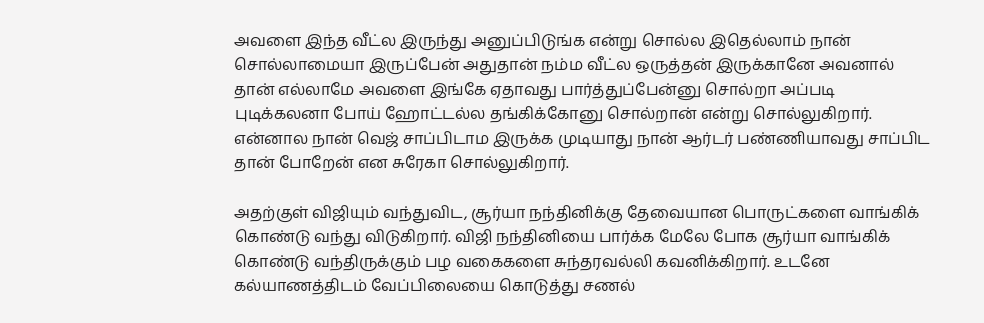அவளை இந்த வீட்ல இருந்து அனுப்பிடுங்க என்று சொல்ல இதெல்லாம் நான் சொல்லாமையா இருப்பேன் அதுதான் நம்ம வீட்ல ஒருத்தன் இருக்கானே அவனால் தான் எல்லாமே அவளை இங்கே ஏதாவது பார்த்துப்பேன்னு சொல்றா அப்படி புடிக்கலனா போய் ஹோட்டல்ல தங்கிக்கோனு சொல்றான் என்று சொல்லுகிறார். என்னால நான் வெஜ் சாப்பிடாம இருக்க முடியாது நான் ஆர்டர் பண்ணியாவது சாப்பிட தான் போறேன் என சுரேகா சொல்லுகிறார்.

அதற்குள் விஜியும் வந்துவிட, சூர்யா நந்தினிக்கு தேவையான பொருட்களை வாங்கிக் கொண்டு வந்து விடுகிறார். விஜி நந்தினியை பார்க்க மேலே போக சூர்யா வாங்கிக் கொண்டு வந்திருக்கும் பழ வகைகளை சுந்தரவல்லி கவனிக்கிறார். உடனே கல்யாணத்திடம் வேப்பிலையை கொடுத்து சணல்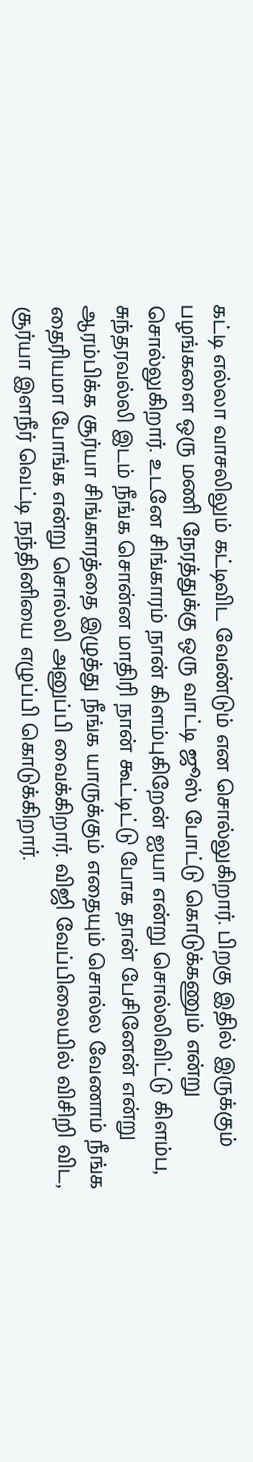கட்டி எல்லா வாசலிலும் கட்டிவிட வேண்டும் என சொல்லுகிறார். பிறகு இதில் இருக்கும் பழங்களை ஒரு மணி நேரத்துக்கு ஒரு வாட்டி ஜூஸ் போட்டு கொடுக்கணும் என்று சொல்லுகிறார். உடனே சிங்காரம் நான் கிளம்புகிறேன் ஐயா என்று சொல்லிவிட்டு கிளம்ப, சுந்தரவல்லி இடம் நீங்க சொன்ன மாதிரி நான் கூட்டிட்டு போக தான் பேசினேன் என்று ஆரம்பிக்க சூர்யா சிங்காரத்தை இழுத்து நீங்க யாருக்கும் எதையும் சொல்ல வேணாம் நீங்க தைரியமா போங்க என்று சொல்லி அனுப்பி வைக்கிறார். விஜி வேப்பிலையில் விசிறி விட, சூர்யா இளநீர் வெட்டி நந்தினியை எழுப்பி கொடுக்கிறார்.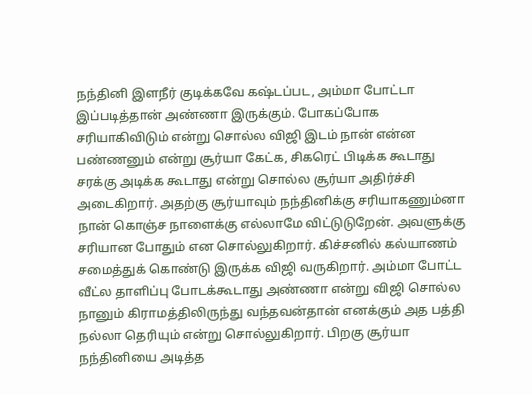நந்தினி இளநீர் குடிக்கவே கஷ்டப்பட, அம்மா போட்டா இப்படித்தான் அண்ணா இருக்கும். போகப்போக சரியாகிவிடும் என்று சொல்ல விஜி இடம் நான் என்ன பண்ணனும் என்று சூர்யா கேட்க, சிகரெட் பிடிக்க கூடாது சரக்கு அடிக்க கூடாது என்று சொல்ல சூர்யா அதிர்ச்சி அடைகிறார். அதற்கு சூர்யாவும் நந்தினிக்கு சரியாகணும்னா நான் கொஞ்ச நாளைக்கு எல்லாமே விட்டுடுறேன். அவளுக்கு சரியான போதும் என சொல்லுகிறார். கிச்சனில் கல்யாணம் சமைத்துக் கொண்டு இருக்க விஜி வருகிறார். அம்மா போட்ட வீட்ல தாளிப்பு போடக்கூடாது அண்ணா என்று விஜி சொல்ல நானும் கிராமத்திலிருந்து வந்தவன்தான் எனக்கும் அத பத்தி நல்லா தெரியும் என்று சொல்லுகிறார். பிறகு சூர்யா நந்தினியை அடித்த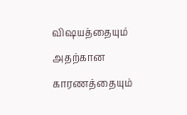விஷயத்தையும் அதற்கான காரணத்தையும்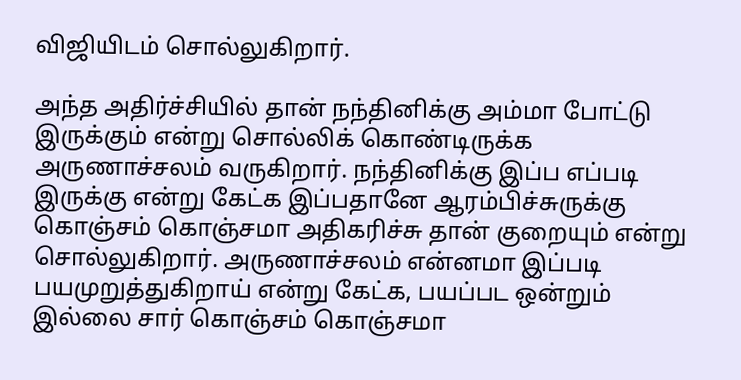விஜியிடம் சொல்லுகிறார்.

அந்த அதிர்ச்சியில் தான் நந்தினிக்கு அம்மா போட்டு இருக்கும் என்று சொல்லிக் கொண்டிருக்க அருணாச்சலம் வருகிறார். நந்தினிக்கு இப்ப எப்படி இருக்கு என்று கேட்க இப்பதானே ஆரம்பிச்சுருக்கு கொஞ்சம் கொஞ்சமா அதிகரிச்சு தான் குறையும் என்று சொல்லுகிறார். அருணாச்சலம் என்னமா இப்படி பயமுறுத்துகிறாய் என்று கேட்க, பயப்பட ஒன்றும் இல்லை சார் கொஞ்சம் கொஞ்சமா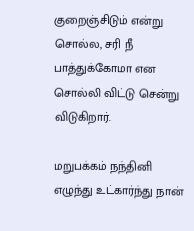குறைஞ்சிடும் என்று சொல்ல, சரி நீ பாத்துக்கோமா என சொல்லி விட்டு சென்று விடுகிறார்.

மறுபக்கம் நந்தினி எழுந்து உட்கார்ந்து நான்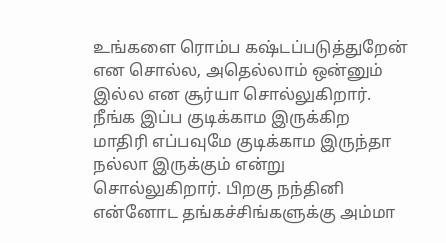உங்களை ரொம்ப கஷ்டப்படுத்துறேன் என சொல்ல, அதெல்லாம் ஒன்னும் இல்ல என சூர்யா சொல்லுகிறார். நீங்க இப்ப குடிக்காம இருக்கிற மாதிரி எப்பவுமே குடிக்காம இருந்தா நல்லா இருக்கும் என்று சொல்லுகிறார். பிறகு நந்தினி என்னோட தங்கச்சிங்களுக்கு அம்மா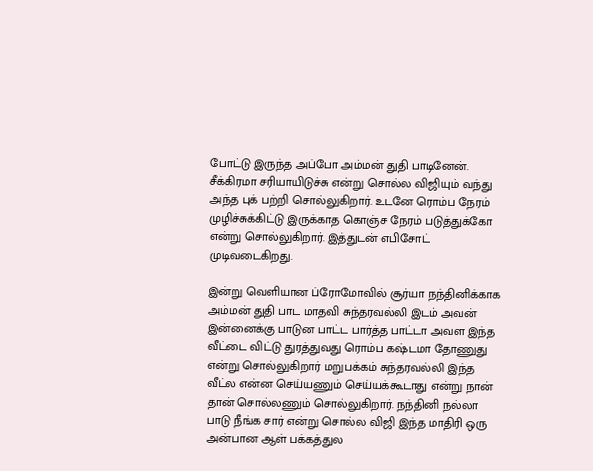போட்டு இருந்த அப்போ அம்மன் துதி பாடினேன். சீக்கிரமா சரியாயிடுச்சு என்று சொல்ல விஜியும் வந்து அந்த புக் பற்றி சொல்லுகிறார். உடனே ரொம்ப நேரம் முழிச்சுக்கிட்டு இருக்காத கொஞ்ச நேரம் படுத்துக்கோ என்று சொல்லுகிறார். இத்துடன் எபிசோட் முடிவடைகிறது.

இன்று வெளியான ப்ரோமோவில் சூர்யா நந்தினிக்காக அம்மன் துதி பாட மாதவி சுந்தரவல்லி இடம் அவன் இன்னைக்கு பாடுன பாட்ட பார்த்த பாட்டா அவள இந்த வீட்டை விட்டு துரத்துவது ரொம்ப கஷ்டமா தோணுது என்று சொல்லுகிறார் மறுபக்கம் சுந்தரவல்லி இந்த வீட்ல என்ன செய்யணும் செய்யக்கூடாது என்று நான் தான் சொல்லணும் சொல்லுகிறார். நந்தினி நல்லா பாடு நீங்க சார் என்று சொல்ல விஜி இந்த மாதிரி ஒரு அன்பான ஆள் பக்கத்துல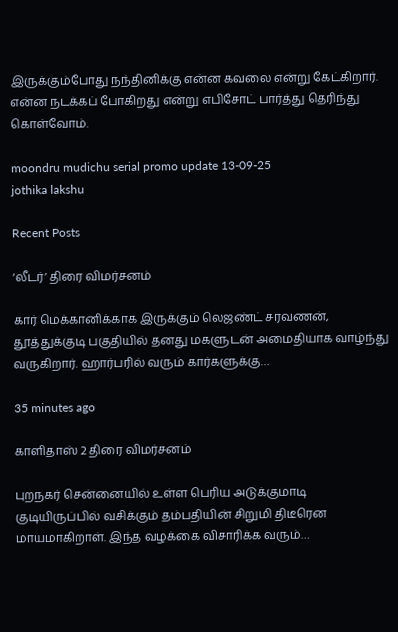இருக்கும்போது நந்தினிக்கு என்ன கவலை என்று கேட்கிறார். என்ன நடக்கப் போகிறது என்று எபிசோட் பார்த்து தெரிந்து கொள்வோம்.

moondru mudichu serial promo update 13-09-25
jothika lakshu

Recent Posts

‘லீடர்’ திரை விமர்சனம்

கார் மெக்கானிக்காக இருக்கும் லெஜண்ட் சரவணன், தூத்துக்குடி பகுதியில் தனது மகளுடன் அமைதியாக வாழ்ந்து வருகிறார். ஹார்பரில் வரும் கார்களுக்கு…

35 minutes ago

காளிதாஸ் 2 திரை விமர்சனம்

புறநகர் சென்னையில் உள்ள பெரிய அடுக்குமாடி குடியிருப்பில் வசிக்கும் தம்பதியின் சிறுமி திடீரென மாயமாகிறாள். இந்த வழக்கை விசாரிக்க வரும்…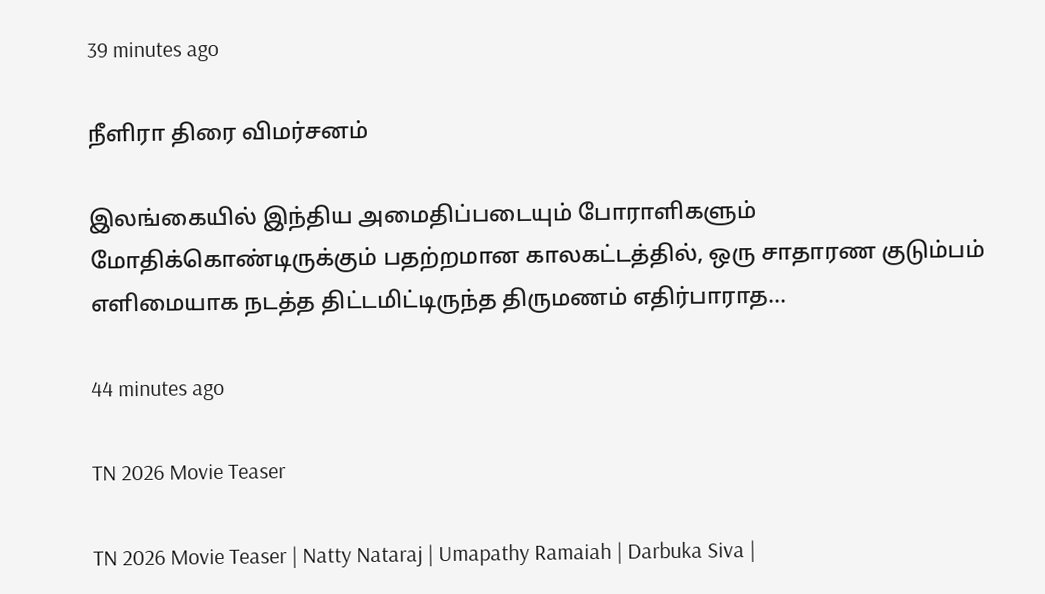39 minutes ago

நீளிரா திரை விமர்சனம்

இலங்கையில் இந்திய அமைதிப்படையும் போராளிகளும் மோதிக்கொண்டிருக்கும் பதற்றமான காலகட்டத்தில், ஒரு சாதாரண குடும்பம் எளிமையாக நடத்த திட்டமிட்டிருந்த திருமணம் எதிர்பாராத…

44 minutes ago

TN 2026 Movie Teaser

TN 2026 Movie Teaser | Natty Nataraj | Umapathy Ramaiah | Darbuka Siva |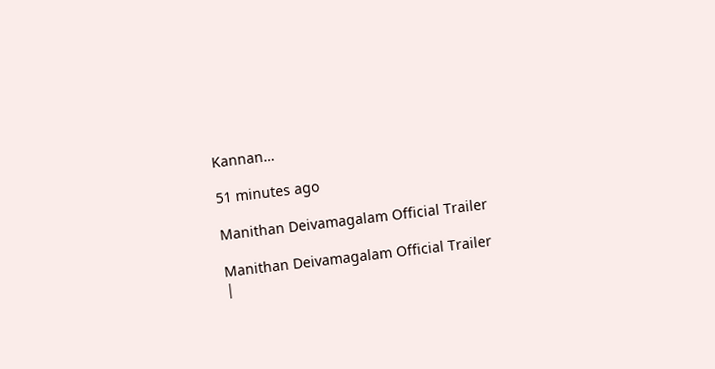Kannan…

51 minutes ago

Manithan Deivamagalam Official Trailer

Manithan Deivamagalam Official Trailer |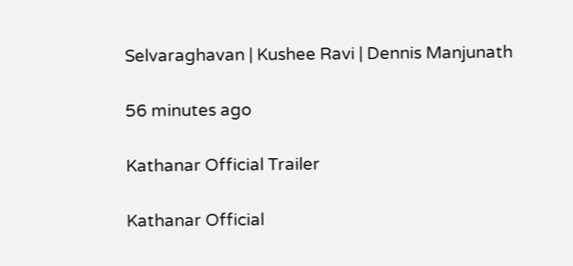Selvaraghavan | Kushee Ravi | Dennis Manjunath

56 minutes ago

Kathanar Official Trailer

Kathanar Official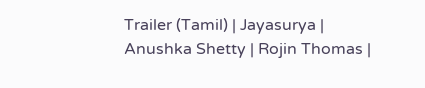Trailer (Tamil) | Jayasurya | Anushka Shetty | Rojin Thomas |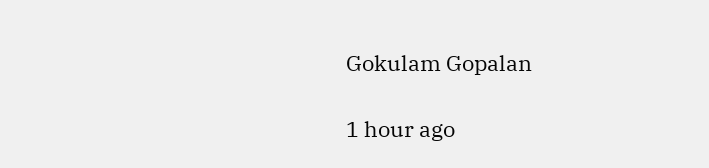Gokulam Gopalan

1 hour ago